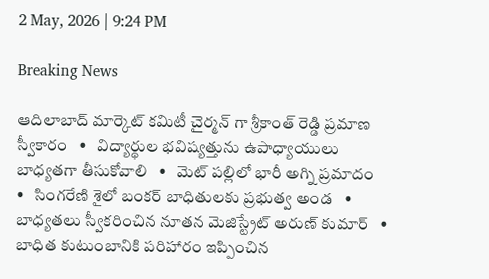2 May, 2026 | 9:24 PM

Breaking News

ఆదిలాబాద్ మార్కెట్ కమిటీ చైర్మన్ గా శ్రీకాంత్ రెడ్డి ప్రమాణ స్వీకారం   •   విద్యార్థుల భవిష్యత్తును ఉపాధ్యాయులు బాధ్యతగా తీసుకోవాలి   •   మెట్ పల్లిలో భారీ అగ్ని ప్రమాదం   •   సింగరేణి శైలో బంకర్ బాధితులకు ప్రభుత్వ అండ   •   బాధ్యతలు స్వీకరించిన నూతన మెజిస్ట్రేట్ అరుణ్ కుమార్   •   బాధిత కుటుంబానికి పరిహారం ఇప్పించిన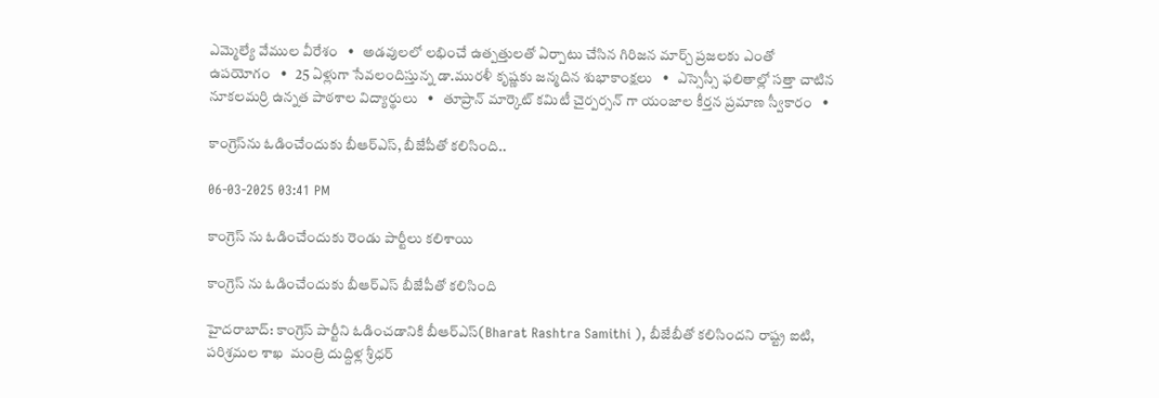ఎమ్మెల్యే వేముల వీరేశం   •   అడవులలో లభించే ఉత్పత్తులతో ఏర్పాటు చేసిన గిరిజన మార్చ్ ప్రజలకు ఎంతో ఉపయోగం   •   25 ఏళ్లుగా సేవలందిస్తున్న డా.మురళీ కృష్ణకు జన్మదిన శుభాకాంక్షలు   •   ఎస్సెస్సీ ఫలితాల్లో సత్తా చాటిన నూకలమర్రి ఉన్నత పాఠశాల విద్యార్థులు   •   తూప్రాన్ మార్కెట్ కమిటీ చైర్పర్సన్ గా యంజాల కీర్తన ప్రమాణ స్వీకారం   •

కాంగ్రెస్‌ను ఓడించేందుకు బీఆర్ఎస్, బీజేపీతో కలిసింది..

06-03-2025 03:41 PM

కాంగ్రెస్ ను ఓడించేందుకు రెండు పార్టీలు కలిశాయి

కాంగ్రెస్ ను ఓడించేందుకు బీఆర్ఎస్ బీజేపీతో కలిసింది

హైదరాబాద్: కాంగ్రెస్ పార్టీని ఓడించడానికి బీఆర్ఎస్(Bharat Rashtra Samithi ), బీజేబీతో కలిసిందని రాష్ట్ర ఐటి, పరిశ్రమల శాఖ  మంత్రి దుద్దిళ్ల శ్రీధర్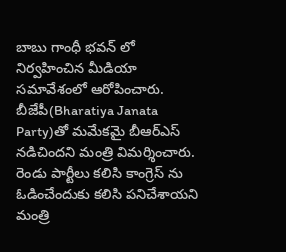బాబు గాంధీ భవన్ లో నిర్వహించిన మీడియా సమావేశంలో ఆరోపించారు. బీజేపీ(Bharatiya Janata Party)తో మమేకమై బీఆర్ఎస్ నడిచిందని మంత్రి విమర్శించారు. రెండు పార్టీలు కలిసి కాంగ్రెస్ ను ఓడించేందుకు కలిసి పనిచేశాయని మంత్రి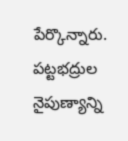పేర్కొన్నారు. పట్టభద్రుల నైపుణ్యాన్ని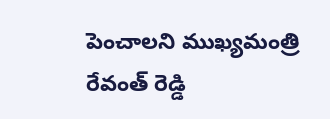పెంచాలని ముఖ్యమంత్రి రేవంత్ రెడ్డి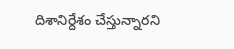దిశానిర్దేశం చేస్తున్నారని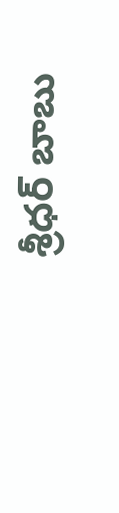శ్రీధర్ బాబు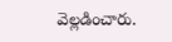వెల్లడించారు.